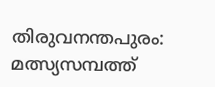തിരുവനന്തപുരം: മത്സ്യസമ്പത്ത്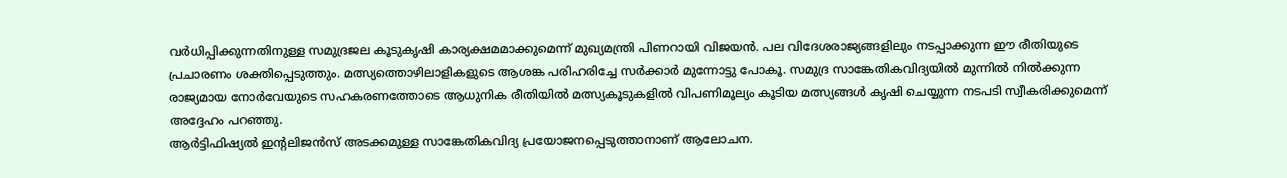വർധിപ്പിക്കുന്നതിനുള്ള സമുദ്രജല കൂടുകൃഷി കാര്യക്ഷമമാക്കുമെന്ന് മുഖ്യമന്ത്രി പിണറായി വിജയൻ. പല വിദേശരാജ്യങ്ങളിലും നടപ്പാക്കുന്ന ഈ രീതിയുടെ പ്രചാരണം ശക്തിപ്പെടുത്തും. മത്സ്യത്തൊഴിലാളികളുടെ ആശങ്ക പരിഹരിച്ചേ സർക്കാർ മുന്നോട്ടു പോകൂ. സമുദ്ര സാങ്കേതികവിദ്യയിൽ മുന്നിൽ നിൽക്കുന്ന രാജ്യമായ നോർവേയുടെ സഹകരണത്തോടെ ആധുനിക രീതിയിൽ മത്സ്യകൂടുകളിൽ വിപണിമൂല്യം കൂടിയ മത്സ്യങ്ങൾ കൃഷി ചെയ്യുന്ന നടപടി സ്വീകരിക്കുമെന്ന് അദ്ദേഹം പറഞ്ഞു.
ആർട്ടിഫിഷ്യൽ ഇന്റലിജൻസ് അടക്കമുള്ള സാങ്കേതികവിദ്യ പ്രയോജനപ്പെടുത്താനാണ് ആലോചന.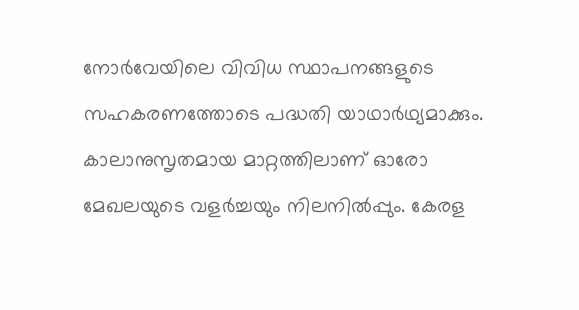നോർവേയിലെ വിവിധ സ്ഥാപനങ്ങളുടെ സഹകരണത്തോടെ പദ്ധതി യാഥാർഥ്യമാക്കും. കാലാനുസൃതമായ മാറ്റത്തിലാണ് ഓരോ മേഖലയുടെ വളർച്ചയും നിലനിൽപ്പും. കേരള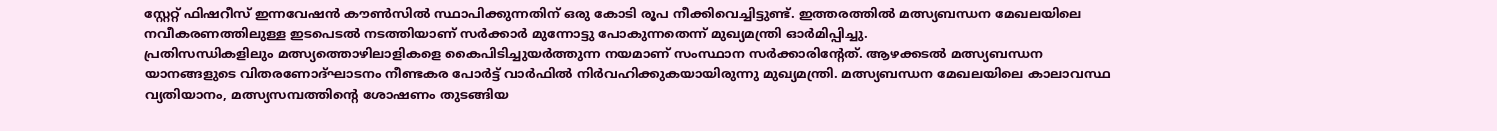സ്റ്റേറ്റ് ഫിഷറീസ് ഇന്നവേഷൻ കൗൺസിൽ സ്ഥാപിക്കുന്നതിന് ഒരു കോടി രൂപ നീക്കിവെച്ചിട്ടുണ്ട്. ഇത്തരത്തിൽ മത്സ്യബന്ധന മേഖലയിലെ നവീകരണത്തിലുള്ള ഇടപെടൽ നടത്തിയാണ് സർക്കാർ മുന്നോട്ടു പോകുന്നതെന്ന് മുഖ്യമന്ത്രി ഓർമിപ്പിച്ചു.
പ്രതിസന്ധികളിലും മത്സ്യത്തൊഴിലാളികളെ കൈപിടിച്ചുയർത്തുന്ന നയമാണ് സംസ്ഥാന സർക്കാരിന്റേത്. ആഴക്കടൽ മത്സ്യബന്ധന യാനങ്ങളുടെ വിതരണോദ്ഘാടനം നീണ്ടകര പോർട്ട് വാർഫിൽ നിർവഹിക്കുകയായിരുന്നു മുഖ്യമന്ത്രി. മത്സ്യബന്ധന മേഖലയിലെ കാലാവസ്ഥ വ്യതിയാനം, മത്സ്യസമ്പത്തിന്റെ ശോഷണം തുടങ്ങിയ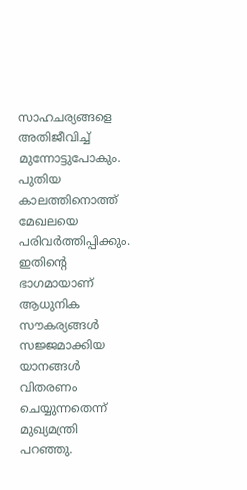സാഹചര്യങ്ങളെ അതിജീവിച്ച് മുന്നോട്ടുപോകും. പുതിയ കാലത്തിനൊത്ത് മേഖലയെ പരിവർത്തിപ്പിക്കും. ഇതിന്റെ ഭാഗമായാണ് ആധുനിക സൗകര്യങ്ങൾ സജ്ജമാക്കിയ യാനങ്ങൾ വിതരണം ചെയ്യുന്നതെന്ന് മുഖ്യമന്ത്രി പറഞ്ഞു.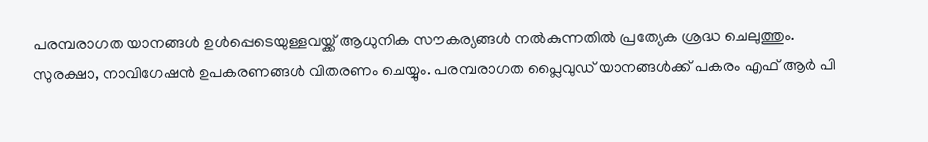പരമ്പരാഗത യാനങ്ങൾ ഉൾപ്പെടെയുള്ളവയ്ക്ക് ആധുനിക സൗകര്യങ്ങൾ നൽകുന്നതിൽ പ്രത്യേക ശ്രദ്ധ ചെലുത്തും. സുരക്ഷാ, നാവിഗേഷൻ ഉപകരണങ്ങൾ വിതരണം ചെയ്യും. പരമ്പരാഗത പ്ലൈവുഡ് യാനങ്ങൾക്ക് പകരം എഫ് ആർ പി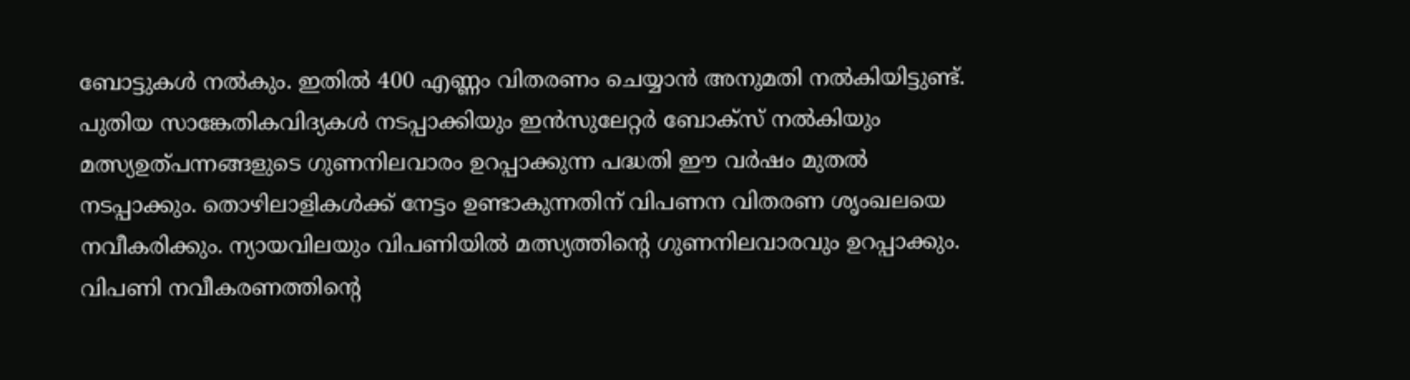ബോട്ടുകൾ നൽകും. ഇതിൽ 400 എണ്ണം വിതരണം ചെയ്യാൻ അനുമതി നൽകിയിട്ടുണ്ട്. പുതിയ സാങ്കേതികവിദ്യകൾ നടപ്പാക്കിയും ഇൻസുലേറ്റർ ബോക്സ് നൽകിയും മത്സ്യഉത്പന്നങ്ങളുടെ ഗുണനിലവാരം ഉറപ്പാക്കുന്ന പദ്ധതി ഈ വർഷം മുതൽ നടപ്പാക്കും. തൊഴിലാളികൾക്ക് നേട്ടം ഉണ്ടാകുന്നതിന് വിപണന വിതരണ ശൃംഖലയെ നവീകരിക്കും. ന്യായവിലയും വിപണിയിൽ മത്സ്യത്തിന്റെ ഗുണനിലവാരവും ഉറപ്പാക്കും. വിപണി നവീകരണത്തിന്റെ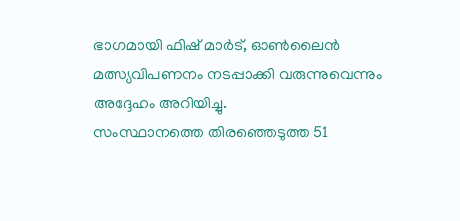ഭാഗമായി ഫിഷ് മാർട്, ഓൺലൈൻ മത്സ്യവിപണനം നടപ്പാക്കി വരുന്നുവെന്നും അദ്ദേഹം അറിയിച്ചു.
സംസ്ഥാനത്തെ തിരഞ്ഞെടുത്ത 51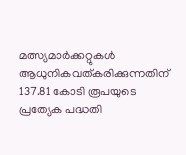മത്സ്യമാർക്കറ്റുകൾ ആധുനികവത്കരിക്കുന്നതിന് 137.81 കോടി രൂപയുടെ പ്രത്യേക പദ്ധതി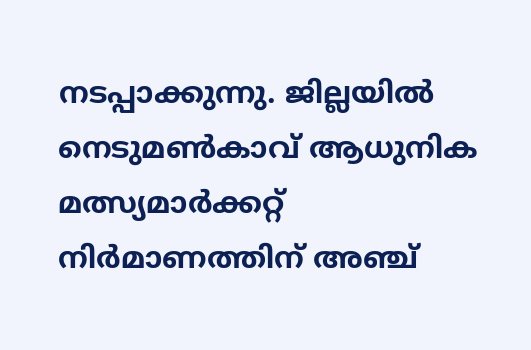നടപ്പാക്കുന്നു. ജില്ലയിൽ നെടുമൺകാവ് ആധുനിക മത്സ്യമാർക്കറ്റ് നിർമാണത്തിന് അഞ്ച്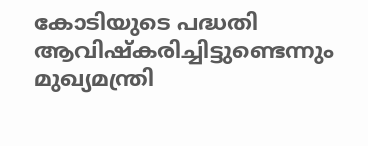കോടിയുടെ പദ്ധതി ആവിഷ്കരിച്ചിട്ടുണ്ടെന്നും മുഖ്യമന്ത്രി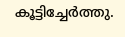കൂട്ടിച്ചേർത്തു.